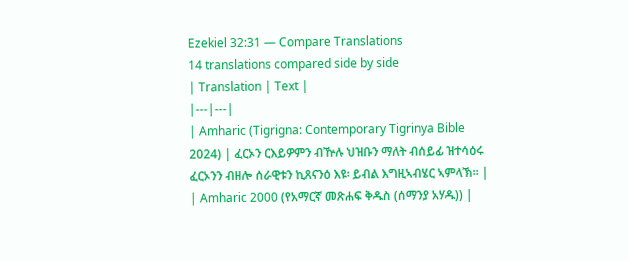Ezekiel 32:31 — Compare Translations
14 translations compared side by side
| Translation | Text |
|---|---|
| Amharic (Tigrigna: Contemporary Tigrinya Bible 2024) | ፈርኦን ርእይዎምን ብዅሉ ህዝቡን ማለት ብሰይፊ ዝተሳዕሩ ፈርኦንን ብዘሎ ሰራዊቱን ኪጸናንዕ እዩ፡ ይብል እግዚኣብሄር ኣምላኽ። |
| Amharic 2000 (የአማርኛ መጽሐፍ ቅዱስ (ሰማንያ አሃዱ)) |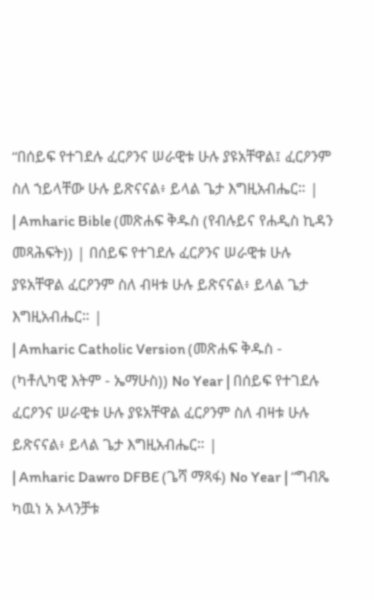“በሰይፍ የተገደሉ ፈርዖንና ሠራዊቱ ሁሉ ያዩአቸዋል፤ ፈርዖንም ስለ ኀይላቸው ሁሉ ይጽናናል፥ ይላል ጌታ እግዚአብሔር። |
| Amharic Bible (መጽሐፍ ቅዱስ (የብሉይና የሐዲስ ኪዳን መጻሕፍት)) | በሰይፍ የተገደሉ ፈርዖንና ሠራዊቱ ሁሉ ያዩአቸዋል ፈርዖንም ስለ ብዛቱ ሁሉ ይጽናናል፥ ይላል ጌታ እግዚአብሔር። |
| Amharic Catholic Version (መጽሐፍ ቅዱስ - (ካቶሊካዊ እትም - ኤማሁስ)) No Year | በሰይፍ የተገደሉ ፈርዖንና ሠራዊቱ ሁሉ ያዩአቸዋል ፈርዖንም ስለ ብዛቱ ሁሉ ይጽናናል፥ ይላል ጌታ እግዚአብሔር። |
| Amharic Dawro DFBE (ጌሻ ማጻፋ) No Year | “ግብጼ ካዉነ አ ኦላንቻቱ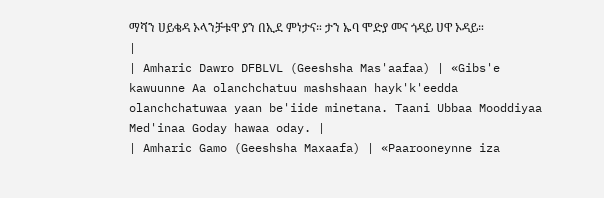ማሻን ሀይቄዳ ኦላንቻቱዋ ያን በኢደ ምነታና። ታን ኡባ ሞድያ መና ጎዳይ ሀዋ ኦዳይ። |
| Amharic Dawro DFBLVL (Geeshsha Mas'aafaa) | «Gibs'e kawuunne Aa olanchchatuu mashshaan hayk'k'eedda olanchchatuwaa yaan be'iide minetana. Taani Ubbaa Mooddiyaa Med'inaa Goday hawaa oday. |
| Amharic Gamo (Geeshsha Maxaafa) | «Paarooneynne iza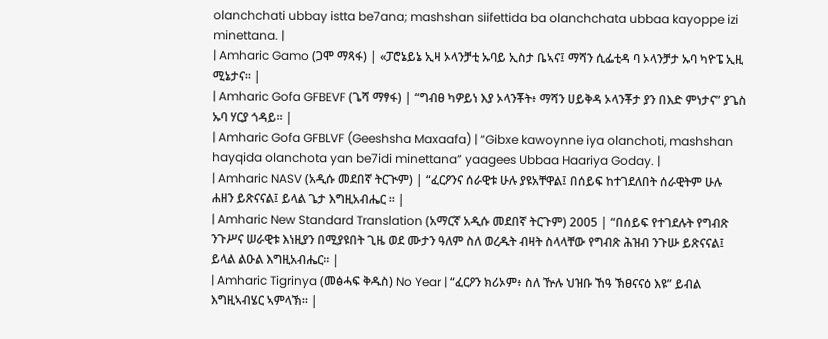olanchchati ubbay istta be7ana; mashshan siifettida ba olanchchata ubbaa kayoppe izi minettana. |
| Amharic Gamo (ጋሞ ማጻፋ) | «ፓሮኔይኔ ኢዛ ኦላንቻቲ ኡባይ ኢስታ ቤኣና፤ ማሻን ሲፌቲዳ ባ ኦላንቻታ ኡባ ካዮፔ ኢዚ ሚኔታና። |
| Amharic Gofa GFBEVF (ጌሻ ማፃፋ) | “ግብፀ ካዎይነ እያ ኦላንቾት፥ ማሻን ሀይቅዳ ኦላንቾታ ያን በእድ ምነታና” ያጌስ ኡባ ሃርያ ጎዳይ። |
| Amharic Gofa GFBLVF (Geeshsha Maxaafa) | “Gibxe kawoynne iya olanchoti, mashshan hayqida olanchota yan be7idi minettana” yaagees Ubbaa Haariya Goday. |
| Amharic NASV (አዲሱ መደበኛ ትርጒም) | “ፈርዖንና ሰራዊቱ ሁሉ ያዩአቸዋል፤ በሰይፍ ከተገደለበት ሰራዊትም ሁሉ ሐዘን ይጽናናል፤ ይላል ጌታ እግዚአብሔር ። |
| Amharic New Standard Translation (አማርኛ አዲሱ መደበኛ ትርጉም) 2005 | “በሰይፍ የተገደሉት የግብጽ ንጉሥና ሠራዊቱ እነዚያን በሚያዩበት ጊዜ ወደ ሙታን ዓለም ስለ ወረዱት ብዛት ስላላቸው የግብጽ ሕዝብ ንጉሡ ይጽናናል፤ ይላል ልዑል እግዚአብሔር። |
| Amharic Tigrinya (መፅሓፍ ቅዱስ) No Year | “ፈርዖን ክሪኦም፥ ስለ ዅሉ ህዝቡ ኸዓ ኽፀናናዕ እዩ” ይብል እግዚኣብሄር ኣምላኽ። |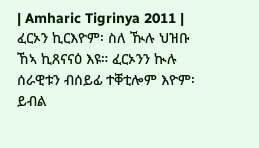| Amharic Tigrinya 2011 | ፈርኦን ኪርእዮም፡ ስለ ዂሉ ህዝቡ ኸኣ ኪጸናናዕ እዩ። ፈርኦንን ኲሉ ሰራዊቱን ብሰይፊ ተቐቲሎም እዮም፡ ይብል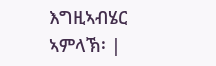እግዚኣብሄር ኣምላኽ፡ |